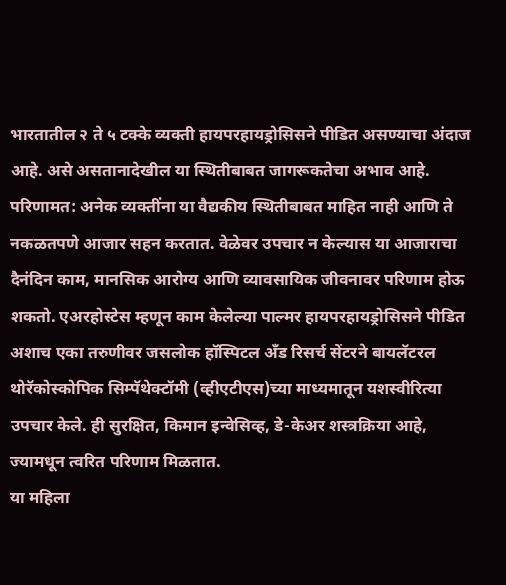भारतातील २ ते ५ टक्के व्यक्ती हायपरहायड्रोसिसने पीडित असण्याचा अंदाज आहे. असे असतानादेखील या स्थितीबाबत जागरूकतेचा अभाव आहे. परिणामत: अनेक व्यक्तींना या वैद्यकीय स्थितीबाबत माहित नाही आणि ते नकळतपणे आजार सहन करतात. वेळेवर उपचार न केल्यास या आजाराचा दैनंदिन काम, मानसिक आरोग्य आणि व्यावसायिक जीवनावर परिणाम होऊ शकतो. एअरहोस्टेस म्हणून काम केलेल्या पाल्मर हायपरहायड्रोसिसने पीडित अशाच एका तरुणीवर जसलोक हॉस्पिटल अँड रिसर्च सेंटरने बायलॅटरल थोरॅकोस्कोपिक सिम्पॅथेक्टॉमी (व्हीएटीएस)च्या माध्यमातून यशस्वीरित्या उपचार केले. ही सुरक्षित, किमान इन्वेसिव्ह, डे-केअर शस्त्रक्रिया आहे, ज्यामधून त्वरित परिणाम मिळतात.
या महिला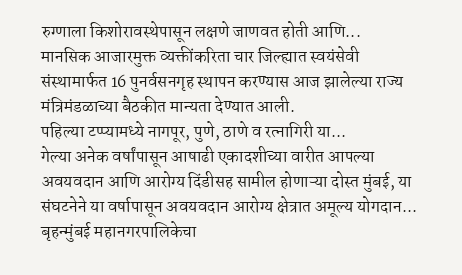रुग्णाला किशोरावस्थेपासून लक्षणे जाणवत होती आणि...
मानसिक आजारमुक्त व्यक्तींकरिता चार जिल्ह्यात स्वयंसेवी संस्थामार्फत 16 पुनर्वसनगृह स्थापन करण्यास आज झालेल्या राज्य मंत्रिमंडळाच्या बैठकीत मान्यता देण्यात आली.
पहिल्या टप्प्यामध्ये नागपूर, पुणे, ठाणे व रत्नागिरी या...
गेल्या अनेक वर्षांपासून आषाढी एकादशीच्या वारीत आपल्या अवयवदान आणि आरोग्य दिंडीसह सामील होणाऱ्या दोस्त मुंबई, या संघटनेने या वर्षापासून अवयवदान आरोग्य क्षेत्रात अमूल्य योगदान...
बृहन्मुंबई महानगरपालिकेचा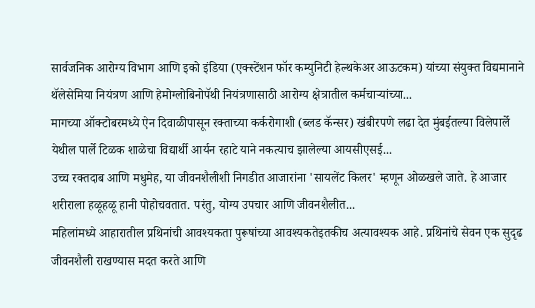सार्वजनिक आरोग्य विभाग आणि इको इंडिया (एक्स्टेंशन फॉर कम्युनिटी हेल्थकेअर आऊटकम) यांच्या संयुक्त विद्यमानाने थॅलेसेमिया नियंत्रण आणि हेमोग्लोबिनोपॅथी नियंत्रणासाठी आरोग्य क्षेत्रातील कर्मचाऱ्यांच्या...
मागच्या ऑक्टोबरमध्ये ऐन दिवाळीपासून रक्ताच्या कर्करोगाशी (ब्लड कॅन्सर) खंबीरपणे लढा देत मुंबईतल्या विलेपार्ले येथील पार्ले टिळक शाळेचा विद्यार्थी आर्यन रहाटे याने नकत्याच झालेल्या आयसीएसई...
उच्च रक्तदाब आणि मधुमेह, या जीवनशैलीशी निगडीत आजारांना 'सायलेंट किलर' म्हणून ओळखले जाते. हे आजार शरीराला हळूहळू हानी पोहोचवतात. परंतु, योग्य उपचार आणि जीवनशैलीत...
महिलांमध्ये आहारातील प्रथिनांची आवश्यकता पुरूषांच्या आवश्यकतेइतकीच अत्यावश्यक आहे. प्रथिनांचे सेवन एक सुदृढ जीवनशैली राखण्यास मदत करते आणि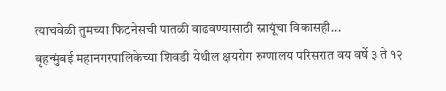त्याचवेळी तुमच्या फिटनेसची पातळी वाढवण्यासाठी स्नायूंचा विकासही...
बृहन्मुंबई महानगरपालिकेच्या शिवडी येथील क्षयरोग रुग्णालय परिसरात वय वर्षे ३ ते १२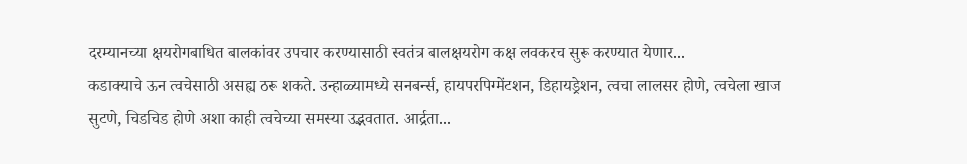दरम्यानच्या क्षयरोगबाधित बालकांवर उपचार करण्यासाठी स्वतंत्र बालक्षयरोग कक्ष लवकरच सुरू करण्यात येणार...
कडाक्याचे ऊन त्वचेसाठी असह्य ठरू शकते. उन्हाळ्यामध्ये सनबर्न्स, हायपरपिग्मेंटशन, डिहायड्रेशन, त्वचा लालसर होणे, त्वचेला खाज सुटणे, चिडचिड होणे अशा काही त्वचेच्या समस्या उद्भवतात. आर्द्रता...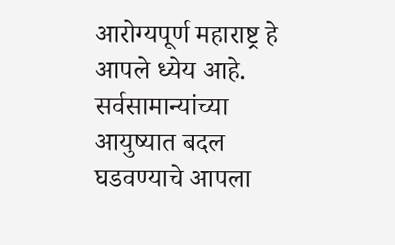आरोग्यपूर्ण महाराष्ट्र हे आपले ध्येय आहे. सर्वसामान्यांच्या आयुष्यात बदल घडवण्याचे आपला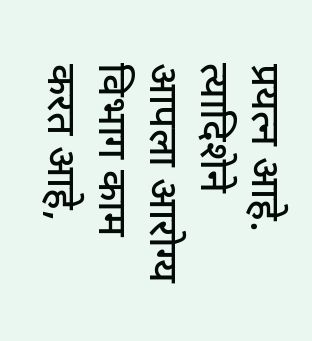प्रयत्न आहे. त्यादिशेने आपला आरोग्य विभाग काम करत आहे,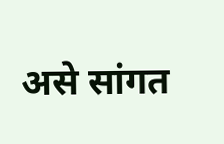असे सांगत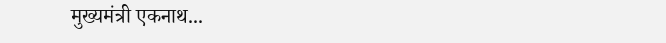मुख्यमंत्री एकनाथ...